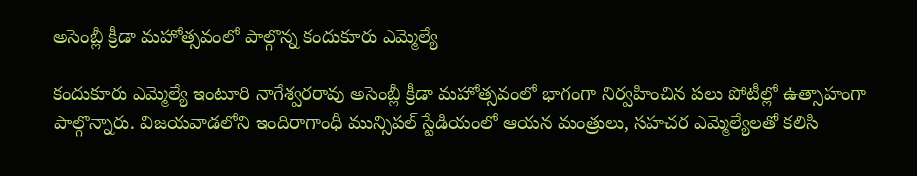అసెంబ్లీ క్రీడా మహోత్సవంలో పాల్గొన్న కందుకూరు ఎమ్మెల్యే

కందుకూరు ఎమ్మెల్యే ఇంటూరి నాగేశ్వరరావు అసెంబ్లీ క్రీడా మహోత్సవంలో భాగంగా నిర్వహించిన పలు పోటీల్లో ఉత్సాహంగా పాల్గొన్నారు. విజయవాడలోని ఇందిరాగాంధీ మున్సిపల్ స్టేడియంలో ఆయన మంత్రులు, సహచర ఎమ్మెల్యేలతో కలిసి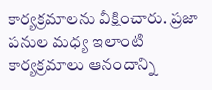కార్యక్రమాలను వీక్షించారు. ప్రజా పనుల మధ్య ఇలాంటి కార్యక్రమాలు ఆనందాన్ని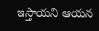ఇస్తాయని ఆయన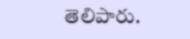తెలిపారు.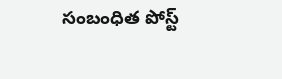సంబంధిత పోస్ట్